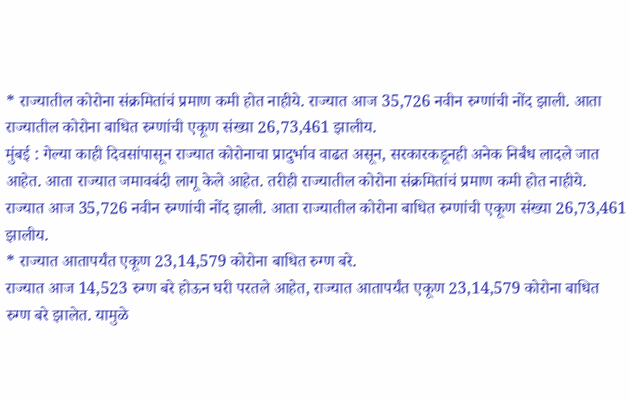* राज्यातील कोरोना संक्रमितांचं प्रमाण कमी होत नाहीये. राज्यात आज 35,726 नवीन रुग्णांची नोंद झाली. आता राज्यातील कोरोना बाधित रुग्णांची एकूण संख्या 26,73,461 झालीय.
मुंबई : गेल्या काही दिवसांपासून राज्यात कोरोनाचा प्रादुर्भाव वाढत असून, सरकारकडूनही अनेक निर्बंध लादले जात आहेत. आता राज्यात जमावबंदी लागू केले आहेत. तरीही राज्यातील कोरोना संक्रमितांचं प्रमाण कमी होत नाहीये. राज्यात आज 35,726 नवीन रुग्णांची नोंद झाली. आता राज्यातील कोरोना बाधित रुग्णांची एकूण संख्या 26,73,461 झालीय.
* राज्यात आतापर्यंत एकूण 23,14,579 कोरोना बाधित रुग्ण बरे.
राज्यात आज 14,523 रुग्ण बरे होऊन घरी परतले आहेत, राज्यात आतापर्यंत एकूण 23,14,579 कोरोना बाधित रुग्ण बरे झालेत. यामुळे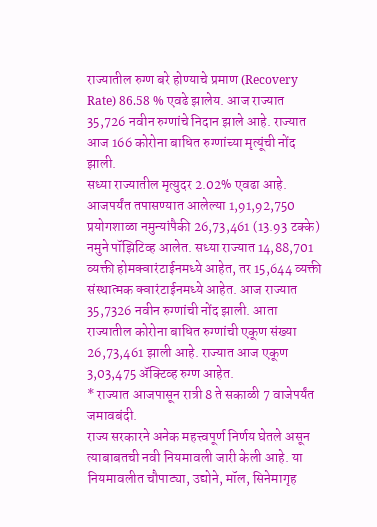राज्यातील रुग्ण बरे होण्याचे प्रमाण (Recovery Rate) 86.58 % एवढे झालेय. आज राज्यात 35,726 नवीन रुग्णांचे निदान झाले आहे. राज्यात आज 166 कोरोना बाधित रुग्णांच्या मृत्यूंची नोंद झाली.
सध्या राज्यातील मृत्युदर 2.02% एवढा आहे. आजपर्यंत तपासण्यात आलेल्या 1,91,92,750 प्रयोगशाळा नमुन्यांपैकी 26,73,461 (13.93 टक्के) नमुने पॉझिटिव्ह आलेत. सध्या राज्यात 14,88,701 व्यक्ती होमक्वारंटाईनमध्ये आहेत, तर 15,644 व्यक्ती संस्थात्मक क्वारंटाईनमध्ये आहेत. आज राज्यात 35,7326 नवीन रुग्णांची नोंद झाली. आता राज्यातील कोरोना बाधित रुग्णांची एकूण संख्या 26,73,461 झाली आहे. राज्यात आज एकूण 3,03,475 ॲक्टिव्ह रुग्ण आहेत.
* राज्यात आजपासून रात्री 8 ते सकाळी 7 वाजेपर्यंत जमावबंदी.
राज्य सरकारने अनेक महत्त्वपूर्ण निर्णय घेतले असून त्याबाबतची नवी नियमावली जारी केली आहे. या नियमावलीत चौपाट्या, उद्योने, मॉल, सिनेमागृह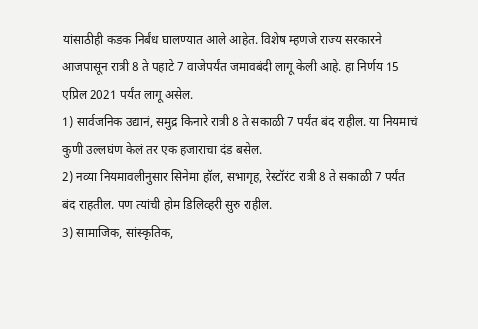यांसाठीही कडक निर्बंध घालण्यात आले आहेत. विशेष म्हणजे राज्य सरकारने आजपासून रात्री 8 ते पहाटे 7 वाजेपर्यंत जमावबंदी लागू केली आहे. हा निर्णय 15 एप्रिल 2021 पर्यंत लागू असेल.
1) सार्वजनिक उद्यानं, समुद्र किनारे रात्री 8 ते सकाळी 7 पर्यंत बंद राहील. या नियमाचं कुणी उल्लघंण केलं तर एक हजाराचा दंड बसेल.
2) नव्या नियमावलीनुसार सिनेमा हॉल, सभागृह, रेस्टॉरंट रात्री 8 ते सकाळी 7 पर्यंत बंद राहतील. पण त्यांची होम डिलिव्हरी सुरु राहील.
3) सामाजिक, सांस्कृतिक,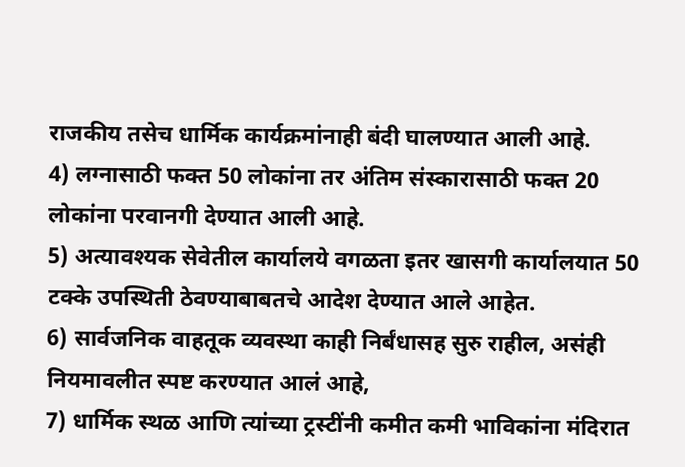राजकीय तसेच धार्मिक कार्यक्रमांनाही बंदी घालण्यात आली आहे.
4) लग्नासाठी फक्त 50 लोकांना तर अंतिम संस्कारासाठी फक्त 20 लोकांना परवानगी देण्यात आली आहे.
5) अत्यावश्यक सेवेतील कार्यालये वगळता इतर खासगी कार्यालयात 50 टक्के उपस्थिती ठेवण्याबाबतचे आदेश देण्यात आले आहेत.
6) सार्वजनिक वाहतूक व्यवस्था काही निर्बंधासह सुरु राहील, असंही नियमावलीत स्पष्ट करण्यात आलं आहे,
7) धार्मिक स्थळ आणि त्यांच्या ट्रस्टींनी कमीत कमी भाविकांना मंदिरात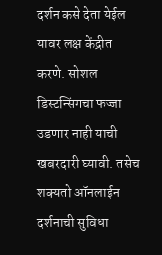दर्शन कसे देता येईल यावर लक्ष केंद्रीत करणे. सोशल डिस्टन्सिंगचा फज्जा उडणार नाही याची खबरदारी घ्यावी. तसेच शक्यतो ऑनलाईन दर्शनाची सुविधा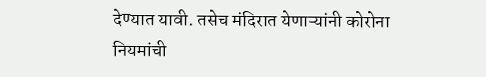देण्यात यावी. तसेच मंदिरात येणाऱ्यांनी कोरोना नियमांची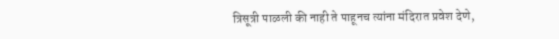त्रिसूत्री पाळली की नाही ते पाहूनच त्यांना मंदिरात प्रवेश देणे,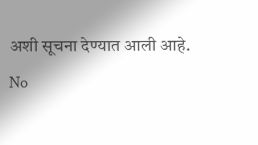अशी सूचना देण्यात आली आहे.
No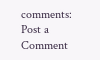comments:
Post a Comment